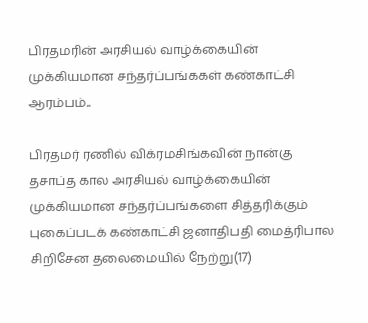பிரதமரின் அரசியல் வாழ்க்கையின் முக்கியமான சந்தர்ப்பங்ககள் கண்காட்சி ஆரம்பம்..

பிரதமர் ரணில் விக்ரமசிங்கவின் நான்கு தசாப்த கால அரசியல் வாழ்க்கையின் முக்கியமான சந்தர்ப்பங்களை சித்தரிக்கும் புகைப்படக் கண்காட்சி ஜனாதிபதி மைத்ரிபால சிறிசேன தலைமையில் நேற்று(17)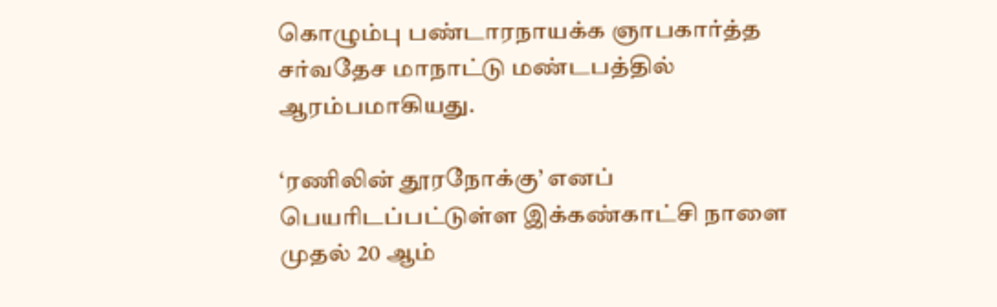கொழும்பு பண்டாரநாயக்க ஞாபகார்த்த சர்வதேச மாநாட்டு மண்டபத்தில் ஆரம்பமாகியது.

‘ரணிலின் தூரநோக்கு’ எனப் பெயரிடப்பட்டுள்ள இக்கண்காட்சி நாளை முதல் 20 ஆம்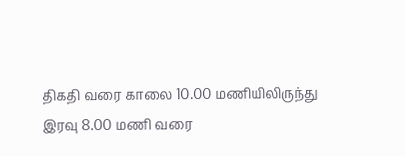திகதி வரை காலை 10.00 மணியிலிருந்து இரவு 8.00 மணி வரை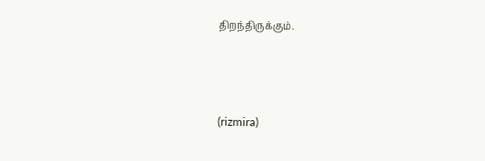திறந்திருக்கும்.



(rizmira)